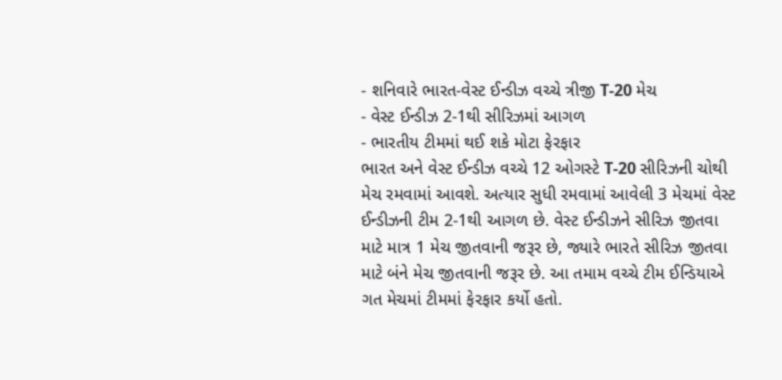- શનિવારે ભારત-વેસ્ટ ઈન્ડીઝ વચ્ચે ત્રીજી T-20 મેચ
- વેસ્ટ ઈન્ડીઝ 2-1થી સીરિઝમાં આગળ
- ભારતીય ટીમમાં થઈ શકે મોટા ફેરફાર
ભારત અને વેસ્ટ ઈન્ડીઝ વચ્ચે 12 ઓગસ્ટે T-20 સીરિઝની ચોથી મેચ રમવામાં આવશે. અત્યાર સુધી રમવામાં આવેલી 3 મેચમાં વેસ્ટ ઈન્ડીઝની ટીમ 2-1થી આગળ છે. વેસ્ટ ઈન્ડીઝને સીરિઝ જીતવા માટે માત્ર 1 મેચ જીતવાની જરૂર છે, જ્યારે ભારતે સીરિઝ જીતવા માટે બંને મેચ જીતવાની જરૂર છે. આ તમામ વચ્ચે ટીમ ઈન્ડિયાએ ગત મેચમાં ટીમમાં ફેરફાર કર્યો હતો.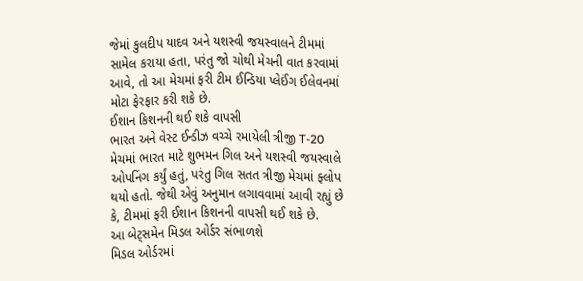જેમાં કુલદીપ યાદવ અને યશસ્વી જયસ્વાલને ટીમમાં સામેલ કરાયા હતા, પરંતુ જો ચોથી મેચની વાત કરવામાં આવે, તો આ મેચમાં ફરી ટીમ ઈન્ડિયા પ્લેઈંગ ઈલેવનમાં મોટા ફેરફાર કરી શકે છે.
ઈશાન કિશનની થઈ શકે વાપસી
ભારત અને વેસ્ટ ઈન્ડીઝ વચ્ચે રમાયેલી ત્રીજી T-20 મેચમાં ભારત માટે શુભમન ગિલ અને યશસ્વી જયસ્વાલે ઓપનિંગ કર્યું હતું, પરંતુ ગિલ સતત ત્રીજી મેચમાં ફ્લોપ થયો હતો. જેથી એવું અનુમાન લગાવવામાં આવી રહ્યું છે કે, ટીમમાં ફરી ઈશાન કિશનની વાપસી થઈ શકે છે.
આ બેટ્સમેન મિડલ ઓર્ડર સંભાળશે
મિડલ ઓર્ડરમાં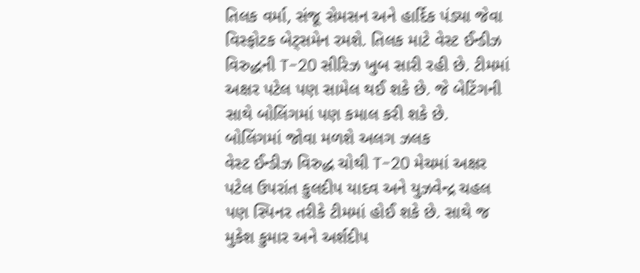તિલક વર્મા, સંજૂ સેમસન અને હાર્દિક પંડ્યા જેવા વિસ્ફોટક બેટ્સમેન રમશે. તિલક માટે વેસ્ટ ઈન્ડીઝ વિરુદ્ધની T-20 સીરિઝ ખુબ સારી રહી છે. ટીમમાં અક્ષર પટેલ પણ સામેલ થઈ શકે છે. જે બેટિંગની સાથે બોલિંગમાં પણ કમાલ કરી શકે છે.
બોલિંગમાં જોવા મળશે અલગ ઝલક
વેસ્ટ ઈન્ડીઝ વિરુદ્ધ ચોથી T-20 મેચમાં અક્ષર પટેલ ઉપરાંત કુલદીપ યાદવ અને યુઝવેન્દ્ર ચહલ પણ સ્પિનર તરીકે ટીમમાં હોઈ શકે છે. સાથે જ મુકેશ કુમાર અને અર્શદીપ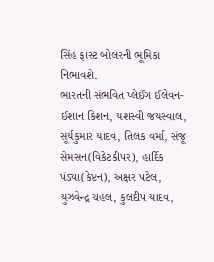સિંહ ફાસ્ટ બોલરની ભૂમિકા નિભાવશે.
ભારતની સંભવિત પ્લેઈંગ ઈલેવન-
ઈશાન કિશન, યશસ્વી જયસ્વાલ, સૂર્યકુમાર યાદવ, તિલક વર્મા, સંજૂ સેમસન(વિકેટકીપર), હાર્દિક પંડ્યા(કેપ્ટન), અક્ષર પટેલ, યુઝવેન્દ્ર ચહલ, કુલદીપ યાદવ,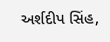અર્શદીપ સિંહ,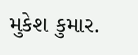મુકેશ કુમાર.